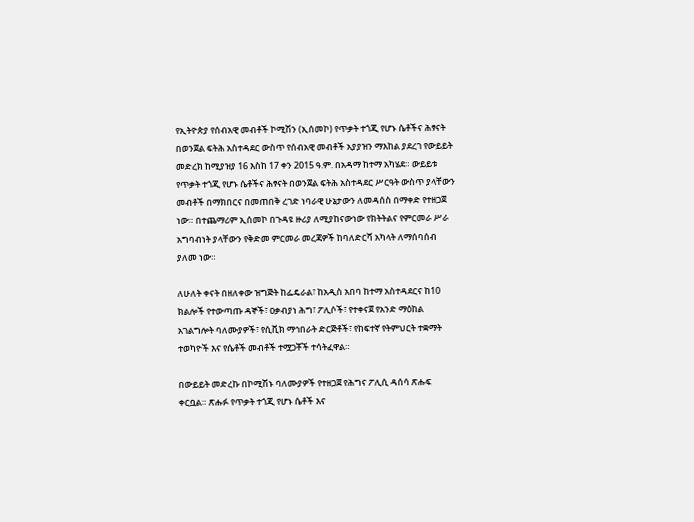የኢትዮጵያ የሰብአዊ መብቶች ኮሚሽን (ኢሰመኮ) የጥቃት ተጎጂ የሆኑ ሴቶችና ሕፃናት በወንጀል ፍትሕ አስተዳደር ውስጥ የሰብአዊ መብቶች አያያዝን ማእከል ያደረገ የውይይት መድረክ ከሚያዝያ 16 እስከ 17 ቀን 2015 ዓ.ም. በአዳማ ከተማ አካሄደ። ውይይቱ  የጥቃት ተጎጂ የሆኑ ሴቶችና ሕፃናት በወንጀል ፍትሕ አስተዳደር ሥርዓት ውስጥ ያላቸውን መብቶች በማክበርና በመጠበቅ ረገድ ነባራዊ ሁኔታውን ለመዳሰስ በማቀድ የተዘጋጀ ነው። በተጨማሪም ኢሰመኮ በጉዳዩ ዙሪያ ለሚያከናውነው የክትትልና የምርመራ ሥራ አግባብነት ያላቸውን የቅድመ ምርመራ መረጃዎች ከባለድርሻ አካላት ለማሰባሰብ ያለመ ነው።

ለሁለት ቀናት በዘለቀው ዝግጅት ከፌዴራል፣ ከአዲስ አበባ ከተማ አስተዳደርና ከ10 ክልሎች የተውጣጡ ዳኞች፣ ዐቃብያነ ሕግ፣ ፖሊሶች፣ የተቀናጀ የአንድ ማዕከል አገልግሎት ባለሙያዎች፣ የሲቪክ ማኅበራት ድርጅቶች፣ የከፍተኛ የትምህርት ተቋማት ተወካዮች እና የሴቶች መብቶች ተሟጋቾች ተሳትፈዋል።

በውይይት መድረኩ በኮሚሽኑ ባለሙያዎች የተዘጋጀ የሕግና ፖሊሲ ዳሰሳ ጽሑፍ ቀርቧል። ጽሑፉ የጥቃት ተጎጂ የሆኑ ሴቶች እና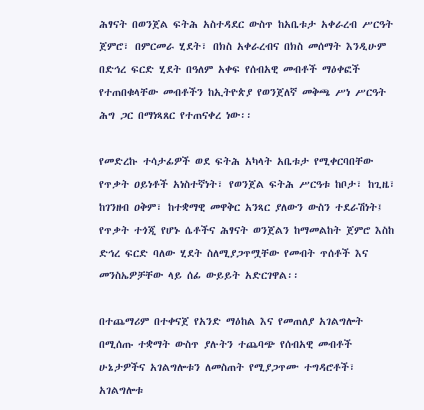ሕፃናት በወንጀል ፍትሕ አስተዳደር ውስጥ ከአቤቱታ አቀራረብ ሥርዓት ጀምሮ፣ በምርመራ ሂደት፣ በክስ አቀራረብና በክስ መሰማት እንዲሁም በድኅረ ፍርድ ሂደት በዓለም አቀፍ የሰብአዊ መብቶች ማዕቀፎች የተጠበቁላቸው መብቶችን ከኢትዮጵያ የወንጀለኛ መቅጫ ሥነ ሥርዓት ሕግ ጋር በማነጻጸር የተጠናቀረ ነው፡፡

የመድረኩ ተሳታፊዎች ወደ ፍትሕ አካላት አቤቱታ የሚቀርባበቸው የጥቃት ዐይነቶች አነስተኛነት፣ የወንጀል ፍትሕ ሥርዓቱ ከቦታ፣ ከጊዜ፣ ከገንዘብ ዐቅም፣ ከተቋማዊ መዋቅር አንጻር ያለውን ውስን ተደራሽነት፤ የጥቃት ተጎጂ የሆኑ ሴቶችና ሕፃናት ወንጀልን ከማመልከት ጀምሮ እስከ ድኅረ ፍርድ ባለው ሂደት ስለሚያጋጥሟቸው የመብት ጥሰቶች እና መንስኤዎቻቸው ላይ ሰፊ ውይይት አድርገዋል፡፡

በተጨማሪም በተቀናጀ የአንድ ማዕከል እና የመጠለያ አገልግሎት በሚሰጡ ተቋማት ውስጥ ያሉትን ተጨባጭ የሰብአዊ መብቶች ሁኔታዎችና አገልግሎቱን ለመስጠት የሚያጋጥሙ ተግዳሮቶች፣ አገልግሎቱ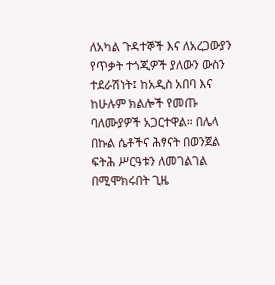ለአካል ጉዳተኞች እና ለአረጋውያን የጥቃት ተጎጂዎች ያለውን ውስን ተደራሽነት፤ ከአዲስ አበባ እና ከሁሉም ክልሎች የመጡ ባለሙያዎች አጋርተዋል። በሌላ በኩል ሴቶችና ሕፃናት በወንጀል ፍትሕ ሥርዓቱን ለመገልገል  በሚሞክሩበት ጊዜ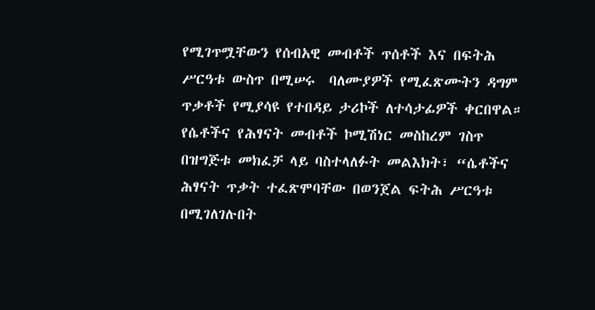የሚገጥሟቸውን የሰብአዊ መብቶች ጥሰቶች እና በፍትሕ ሥርዓቱ ውስጥ በሚሠሩ  ባለሙያዎች የሚፈጽሙትን ዳግም ጥቃቶች የሚያሳዩ የተበዳይ ታሪኮች ለተሳታፊዎች ቀርበዋል። የሴቶችና የሕፃናት መብቶች ኮሚሽነር መስከረም ገስጥ በዝግጅቱ መክፈቻ ላይ ባስተላለፉት መልእክት፣ “ሴቶችና ሕፃናት ጥቃት ተፈጽሞባቸው በወንጀል ፍትሕ ሥርዓቱ በሚገለገሉበት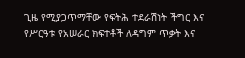ጊዜ የሚያጋጥማቸው የፍትሕ ተደራሽነት ችግር እና የሥርዓቱ የአሠራር ክፍተቶች ለዳግም ጥቃት እና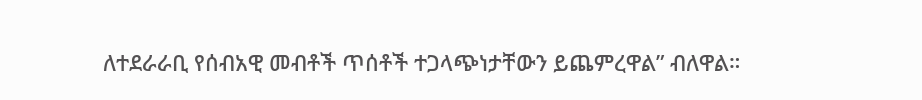ለተደራራቢ የሰብአዊ መብቶች ጥሰቶች ተጋላጭነታቸውን ይጨምረዋል” ብለዋል።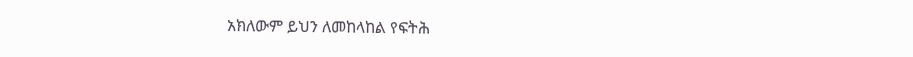አክለውም ይህን ለመከላከል የፍትሕ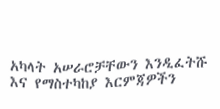አካላት አሠራሮቻቸውን እንዲፈትሹ እና የማስተካከያ እርምጃዎችን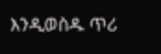እንዲወስዱ ጥሪ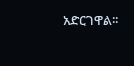አድርገዋል፡፡